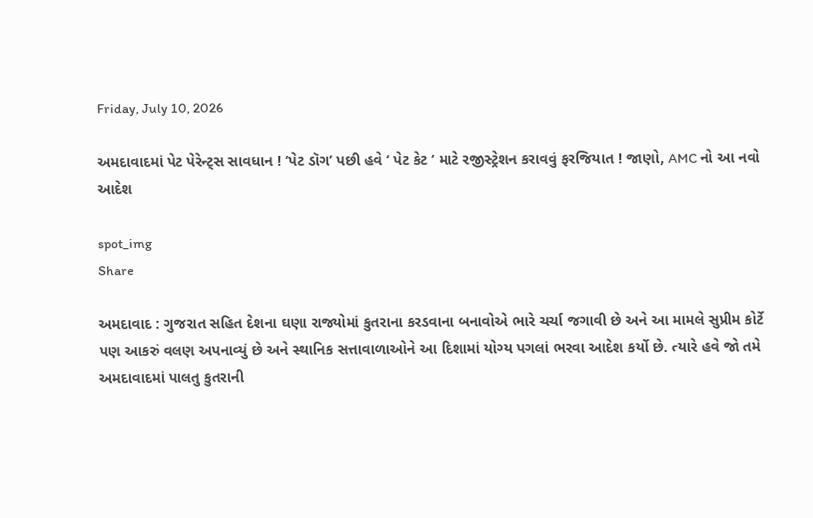Friday, July 10, 2026

અમદાવાદમાં પેટ પેરેન્ટ્સ સાવધાન ! ‘પેટ ડૉગ’ પછી હવે ‘ પેટ કેટ ‘ માટે રજીસ્ટ્રેશન કરાવવું ફરજિયાત ! જાણો, AMC નો આ નવો આદેશ

spot_img
Share

અમદાવાદ : ગુજરાત સહિત દેશના ઘણા રાજ્યોમાં કુતરાના કરડવાના બનાવોએ ભારે ચર્ચા જગાવી છે અને આ મામલે સુપ્રીમ કોર્ટે પણ આકરું વલણ અપનાવ્યું છે અને સ્થાનિક સત્તાવાળાઓને આ દિશામાં યોગ્ય પગલાં ભરવા આદેશ કર્યો છે. ત્યારે હવે જો તમે અમદાવાદમાં પાલતુ કુતરાની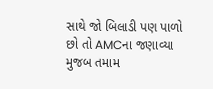સાથે જો બિલાડી પણ પાળો છો તો AMCના જણાવ્યા મુજબ તમામ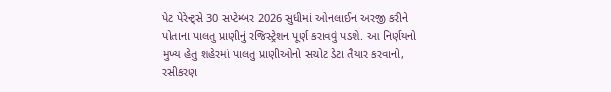પેટ પેરેન્ટ્સે 30 સપ્ટેમ્બર 2026 સુધીમાં ઓનલાઈન અરજી કરીને પોતાના પાલતુ પ્રાણીનું રજિસ્ટ્રેશન પૂર્ણ કરાવવું પડશે. આ નિર્ણયનો મુખ્ય હેતુ શહેરમાં પાલતુ પ્રાણીઓનો સચોટ ડેટા તૈયાર કરવાનો, રસીકરણ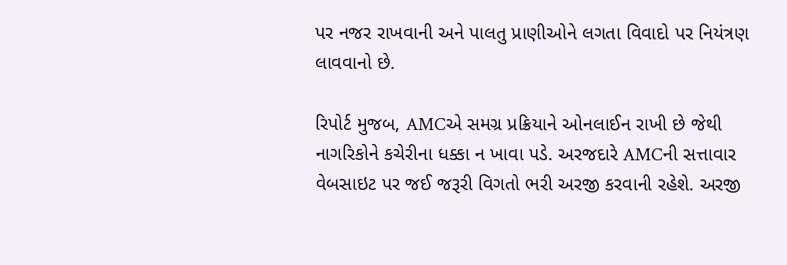પર નજર રાખવાની અને પાલતુ પ્રાણીઓને લગતા વિવાદો પર નિયંત્રણ લાવવાનો છે.

રિપોર્ટ મુજબ, AMCએ સમગ્ર પ્રક્રિયાને ઓનલાઈન રાખી છે જેથી નાગરિકોને કચેરીના ધક્કા ન ખાવા પડે. અરજદારે AMCની સત્તાવાર વેબસાઇટ પર જઈ જરૂરી વિગતો ભરી અરજી કરવાની રહેશે. અરજી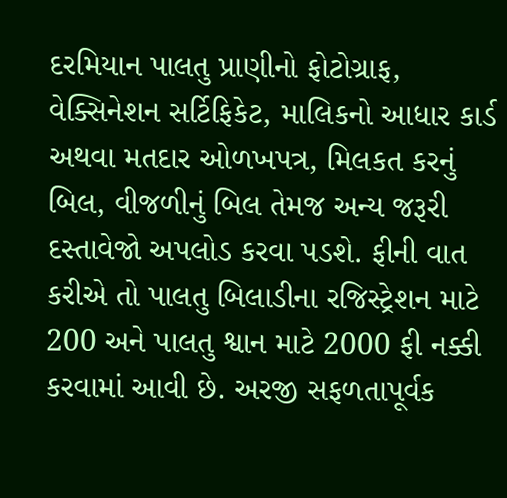દરમિયાન પાલતુ પ્રાણીનો ફોટોગ્રાફ, વેક્સિનેશન સર્ટિફિકેટ, માલિકનો આધાર કાર્ડ અથવા મતદાર ઓળખપત્ર, મિલકત કરનું બિલ, વીજળીનું બિલ તેમજ અન્ય જરૂરી દસ્તાવેજો અપલોડ કરવા પડશે. ફીની વાત કરીએ તો પાલતુ બિલાડીના રજિસ્ટ્રેશન માટે 200 અને પાલતુ શ્વાન માટે 2000 ફી નક્કી કરવામાં આવી છે. અરજી સફળતાપૂર્વક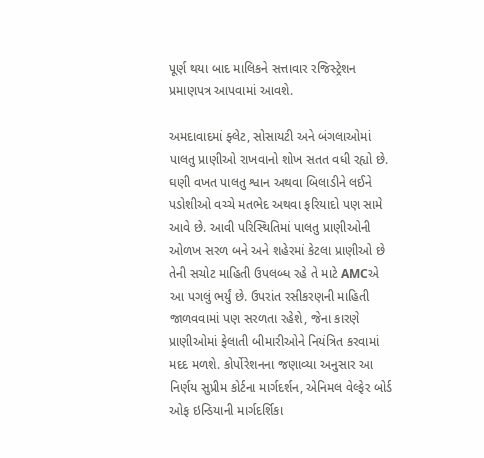પૂર્ણ થયા બાદ માલિકને સત્તાવાર રજિસ્ટ્રેશન પ્રમાણપત્ર આપવામાં આવશે.

અમદાવાદમાં ફ્લેટ, સોસાયટી અને બંગલાઓમાં પાલતુ પ્રાણીઓ રાખવાનો શોખ સતત વધી રહ્યો છે. ઘણી વખત પાલતુ શ્વાન અથવા બિલાડીને લઈને પડોશીઓ વચ્ચે મતભેદ અથવા ફરિયાદો પણ સામે આવે છે. આવી પરિસ્થિતિમાં પાલતુ પ્રાણીઓની ઓળખ સરળ બને અને શહેરમાં કેટલા પ્રાણીઓ છે તેની સચોટ માહિતી ઉપલબ્ધ રહે તે માટે AMCએ આ પગલું ભર્યું છે. ઉપરાંત રસીકરણની માહિતી જાળવવામાં પણ સરળતા રહેશે, જેના કારણે પ્રાણીઓમાં ફેલાતી બીમારીઓને નિયંત્રિત કરવામાં મદદ મળશે. કોર્પોરેશનના જણાવ્યા અનુસાર આ નિર્ણય સુપ્રીમ કોર્ટના માર્ગદર્શન, એનિમલ વેલ્ફેર બોર્ડ ઓફ ઇન્ડિયાની માર્ગદર્શિકા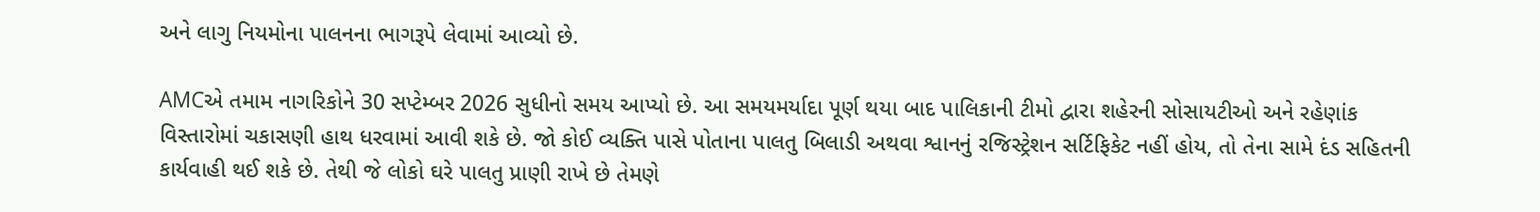અને લાગુ નિયમોના પાલનના ભાગરૂપે લેવામાં આવ્યો છે.

AMCએ તમામ નાગરિકોને 30 સપ્ટેમ્બર 2026 સુધીનો સમય આપ્યો છે. આ સમયમર્યાદા પૂર્ણ થયા બાદ પાલિકાની ટીમો દ્વારા શહેરની સોસાયટીઓ અને રહેણાંક વિસ્તારોમાં ચકાસણી હાથ ધરવામાં આવી શકે છે. જો કોઈ વ્યક્તિ પાસે પોતાના પાલતુ બિલાડી અથવા શ્વાનનું રજિસ્ટ્રેશન સર્ટિફિકેટ નહીં હોય, તો તેના સામે દંડ સહિતની કાર્યવાહી થઈ શકે છે. તેથી જે લોકો ઘરે પાલતુ પ્રાણી રાખે છે તેમણે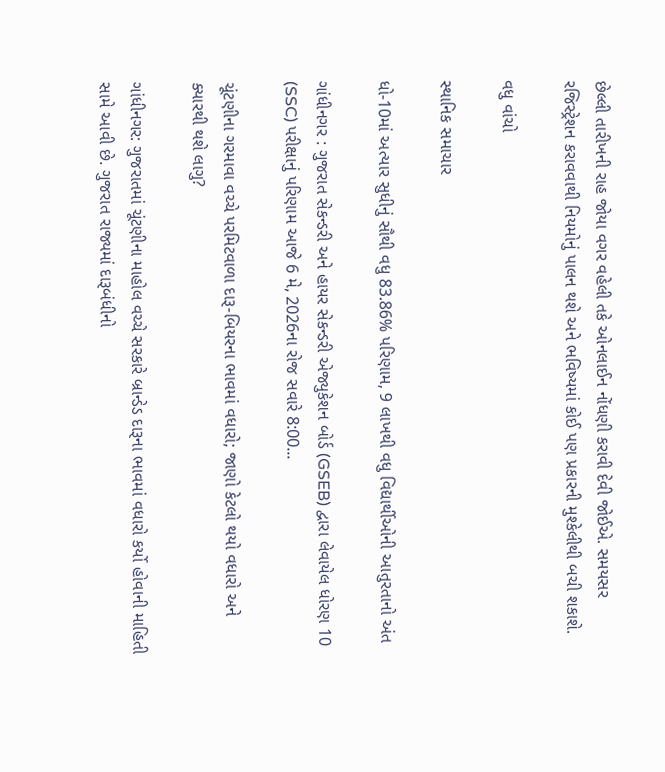છેલ્લી તારીખની રાહ જોયા વગર વહેલી તકે ઓનલાઈન નોંધણી કરાવી દેવી જોઈએ. સમયસર રજિસ્ટ્રેશન કરાવવાથી નિયમોનું પાલન થશે અને ભવિષ્યમાં કોઈ પણ પ્રકારની મુશ્કેલીથી બચી શકાશે.

વધુ વાંચો

સ્થાનિક સમાચાર

ધો-10માં અત્યાર સુધીનું સૌથી વધુ 83.86% પરિણામ, 9 લાખથી વધુ વિદ્યાર્થીઓની આતુરતાનો અંત

ગાંધીનગર : ગુજરાત સેકન્ડરી અને હાયર સેકન્ડરી એજ્યુકેશન બોર્ડ (GSEB) દ્વારા લેવાયેલ ધોરણ 10 (SSC) પરીક્ષાનું પરિણામ આજે 6 મે, 2026ના રોજ સવારે 8:00...

ચૂંટણીના ગરમાવા વચ્ચે પરમિટવાળા દારૂ-બિયરના ભાવમાં વધારો; જાણો કેટલો થયો વધારો અને ક્યારથી થશે લાગુ?

ગાંધીનગર: ગુજરાતમાં ચૂંટણીના માહોલ વચ્ચે સરકારે બ્રાન્ડેડ દારૂના ભાવમાં વધારો કર્યો હોવાની માહિતી સામે આવી છે. ગુજરાત રાજ્યમાં દારૂબંધીનો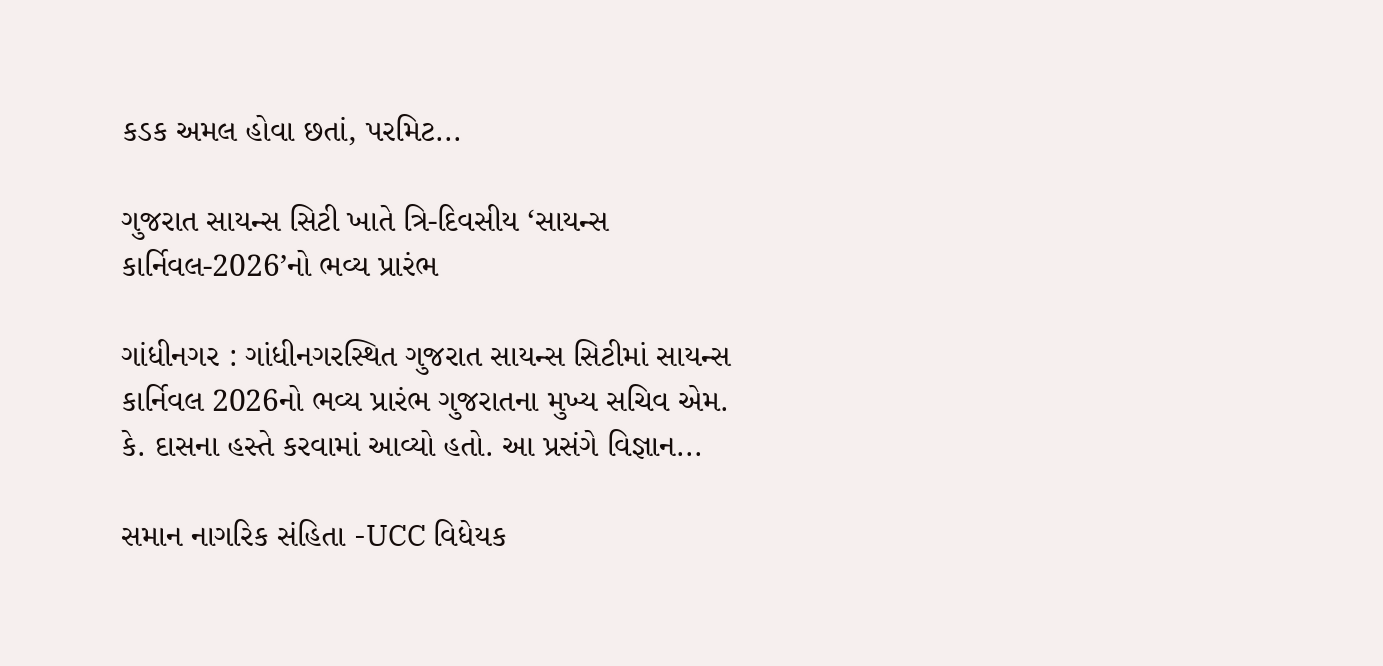કડક અમલ હોવા છતાં, પરમિટ...

ગુજરાત સાયન્સ સિટી ખાતે ત્રિ-દિવસીય ‘સાયન્સ કાર્નિવલ-2026’નો ભવ્ય પ્રારંભ

ગાંધીનગર : ગાંધીનગરસ્થિત ગુજરાત સાયન્સ સિટીમાં સાયન્સ કાર્નિવલ 2026નો ભવ્ય પ્રારંભ ગુજરાતના મુખ્ય સચિવ એમ. કે. દાસના હસ્તે કરવામાં આવ્યો હતો. આ પ્રસંગે વિજ્ઞાન...

સમાન નાગરિક સંહિતા -UCC વિધેયક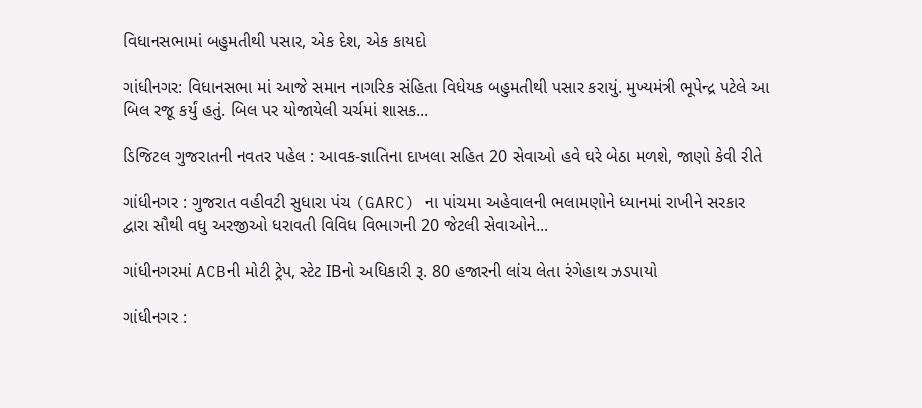વિધાનસભામાં બહુમતીથી પસાર, એક દેશ, એક કાયદો

ગાંધીનગર: વિધાનસભા માં આજે સમાન નાગરિક સંહિતા વિધેયક બહુમતીથી પસાર કરાયું. મુખ્યમંત્રી ભૂપેન્દ્ર પટેલે આ બિલ રજૂ કર્યું હતું. બિલ પર યોજાયેલી ચર્ચમાં શાસક...

ડિજિટલ ગુજરાતની નવતર પહેલ : આવક-જ્ઞાતિના દાખલા સહિત 20 સેવાઓ હવે ઘરે બેઠા મળશે, જાણો કેવી રીતે

ગાંધીનગર : ગુજરાત વહીવટી સુધારા પંચ (GARC) ના પાંચમા અહેવાલની ભલામણોને ધ્યાનમાં રાખીને સરકાર દ્વારા સૌથી વધુ અરજીઓ ધરાવતી વિવિધ વિભાગની 20 જેટલી સેવાઓને...

ગાંધીનગરમાં ACBની મોટી ટ્રેપ, સ્ટેટ IBનો અધિકારી રૂ. 80 હજારની લાંચ લેતા રંગેહાથ ઝડપાયો

ગાંધીનગર :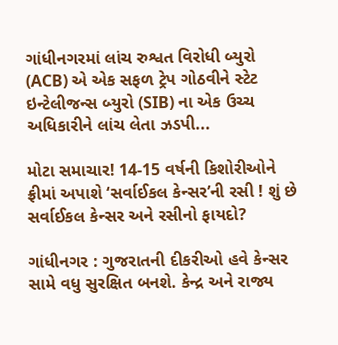ગાંધીનગરમાં લાંચ રુશ્વત વિરોધી બ્યુરો (ACB) એ એક સફળ ટ્રેપ ગોઠવીને સ્ટેટ ઇન્ટેલીજન્સ બ્યુરો (SIB) ના એક ઉચ્ચ અધિકારીને લાંચ લેતા ઝડપી...

મોટા સમાચાર! 14-15 વર્ષની કિશોરીઓને ફ્રીમાં અપાશે ‘સર્વાઈકલ કેન્સર’ની રસી ! શું છે સર્વાઈકલ કેન્સર અને રસીનો ફાયદો?

ગાંધીનગર : ગુજરાતની દીકરીઓ હવે કેન્સર સામે વધુ સુરક્ષિત બનશે. કેન્દ્ર અને રાજ્ય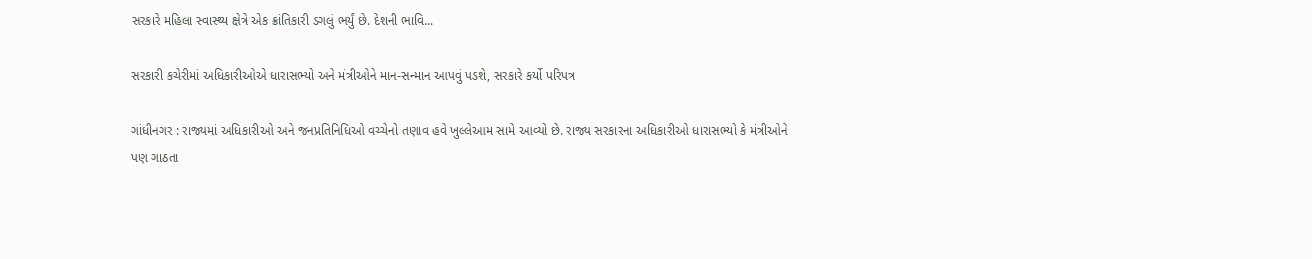સરકારે મહિલા સ્વાસ્થ્ય ક્ષેત્રે એક ક્રાંતિકારી ડગલું ભર્યું છે. દેશની ભાવિ...

સરકારી કચેરીમાં અધિકારીઓએ ધારાસભ્યો અને મંત્રીઓને માન-સન્માન આપવું પડશે, સરકારે કર્યો પરિપત્ર

ગાંધીનગર : રાજ્યમાં અધિકારીઓ અને જનપ્રતિનિધિઓ વચ્ચેનો તણાવ હવે ખુલ્લેઆમ સામે આવ્યો છે. રાજ્ય સરકારના અધિકારીઓ ધારાસભ્યો કે મંત્રીઓને પણ ગાઠતા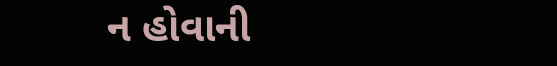ન હોવાની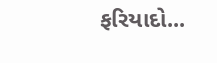ફરિયાદો...